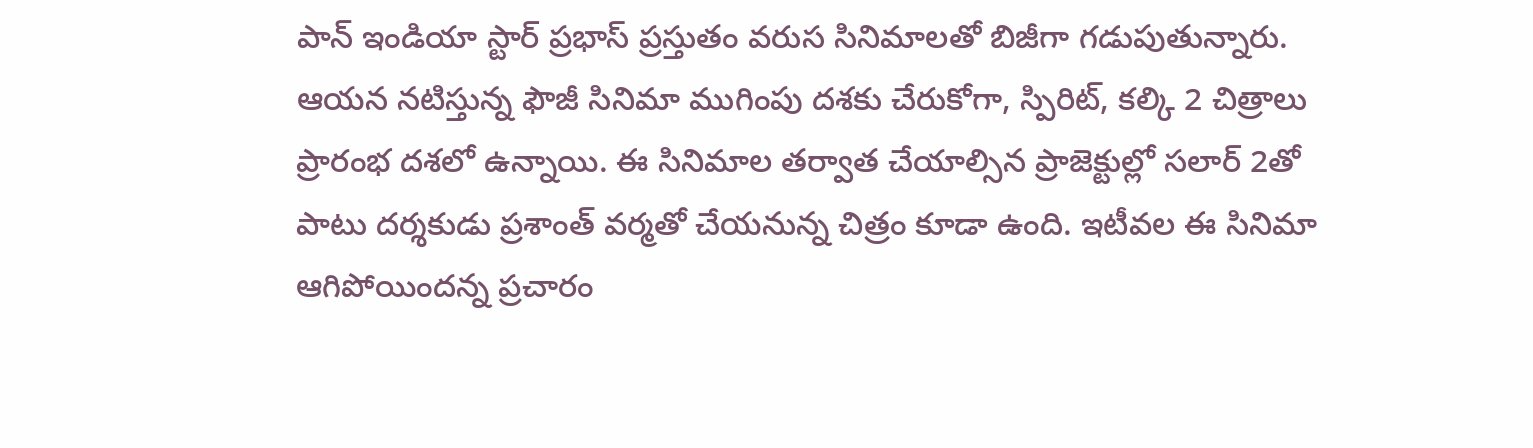పాన్ ఇండియా స్టార్ ప్రభాస్ ప్రస్తుతం వరుస సినిమాలతో బిజీగా గడుపుతున్నారు. ఆయన నటిస్తున్న ఫౌజీ సినిమా ముగింపు దశకు చేరుకోగా, స్పిరిట్, కల్కి 2 చిత్రాలు ప్రారంభ దశలో ఉన్నాయి. ఈ సినిమాల తర్వాత చేయాల్సిన ప్రాజెక్టుల్లో సలార్ 2తో పాటు దర్శకుడు ప్రశాంత్ వర్మతో చేయనున్న చిత్రం కూడా ఉంది. ఇటీవల ఈ సినిమా ఆగిపోయిందన్న ప్రచారం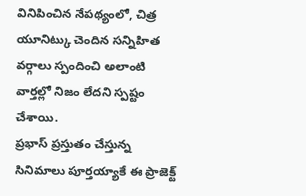వినిపించిన నేపథ్యంలో, చిత్ర యూనిట్కు చెందిన సన్నిహిత వర్గాలు స్పందించి అలాంటి వార్తల్లో నిజం లేదని స్పష్టం చేశాయి.
ప్రభాస్ ప్రస్తుతం చేస్తున్న సినిమాలు పూర్తయ్యాకే ఈ ప్రాజెక్ట్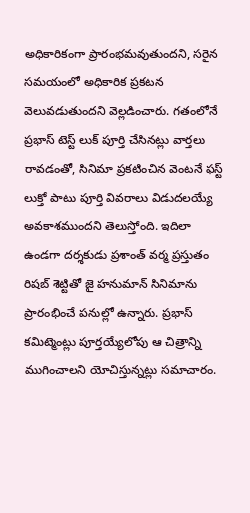అధికారికంగా ప్రారంభమవుతుందని, సరైన సమయంలో అధికారిక ప్రకటన వెలువడుతుందని వెల్లడించారు. గతంలోనే ప్రభాస్ టెస్ట్ లుక్ పూర్తి చేసినట్లు వార్తలు రావడంతో, సినిమా ప్రకటించిన వెంటనే ఫస్ట్ లుక్తో పాటు పూర్తి వివరాలు విడుదలయ్యే అవకాశముందని తెలుస్తోంది. ఇదిలా ఉండగా దర్శకుడు ప్రశాంత్ వర్మ ప్రస్తుతం రిషబ్ శెట్టితో జై హనుమాన్ సినిమాను ప్రారంభించే పనుల్లో ఉన్నారు. ప్రభాస్ కమిట్మెంట్లు పూర్తయ్యేలోపు ఆ చిత్రాన్ని ముగించాలని యోచిస్తున్నట్లు సమాచారం.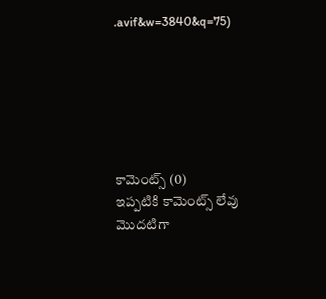.avif&w=3840&q=75)






కామెంట్స్ (0)
ఇప్పటికి కామెంట్స్ లేవు
మొదటిగా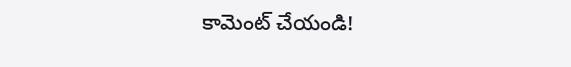కామెంట్ చేయండి!